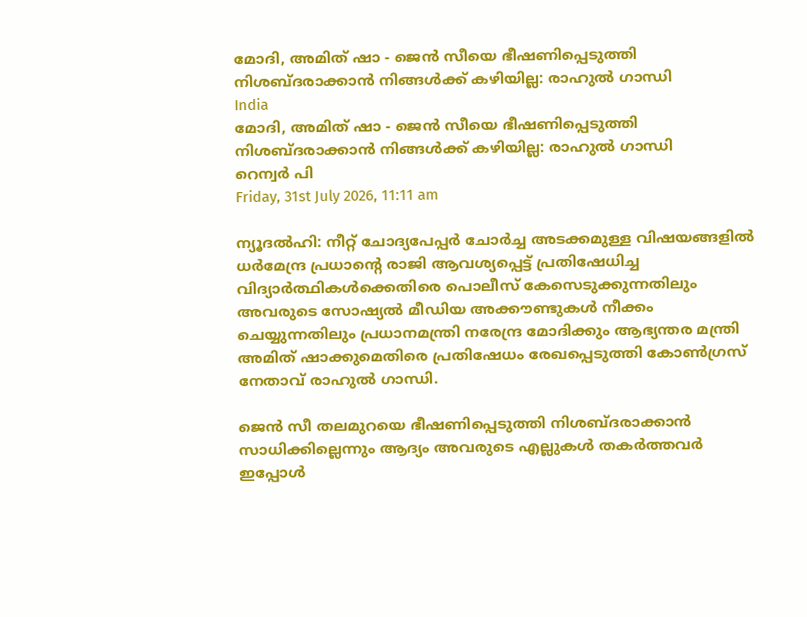മോദി, അമിത് ഷാ - ജെന്‍ സീയെ ഭീഷണിപ്പെടുത്തി നിശബ്ദരാക്കാന്‍ നിങ്ങള്‍ക്ക് കഴിയില്ല: രാഹുല്‍ ഗാന്ധി
India
മോദി, അമിത് ഷാ - ജെന്‍ സീയെ ഭീഷണിപ്പെടുത്തി നിശബ്ദരാക്കാന്‍ നിങ്ങള്‍ക്ക് കഴിയില്ല: രാഹുല്‍ ഗാന്ധി
റെന്വര്‍ പി
Friday, 31st July 2026, 11:11 am

ന്യൂദല്‍ഹി: നീറ്റ് ചോദ്യപേപ്പര്‍ ചോര്‍ച്ച അടക്കമുള്ള വിഷയങ്ങളില്‍ ധര്‍മേന്ദ്ര പ്രധാന്റെ രാജി ആവശ്യപ്പെട്ട് പ്രതിഷേധിച്ച വിദ്യാര്‍ത്ഥികള്‍ക്കെതിരെ പൊലീസ് കേസെടുക്കുന്നതിലും അവരുടെ സോഷ്യല്‍ മീഡിയ അക്കൗണ്ടുകള്‍ നീക്കം ചെയ്യുന്നതിലും പ്രധാനമന്ത്രി നരേന്ദ്ര മോദിക്കും ആഭ്യന്തര മന്ത്രി അമിത് ഷാക്കുമെതിരെ പ്രതിഷേധം രേഖപ്പെടുത്തി കോണ്‍ഗ്രസ് നേതാവ് രാഹുല്‍ ഗാന്ധി.

ജെന്‍ സീ തലമുറയെ ഭീഷണിപ്പെടുത്തി നിശബ്ദരാക്കാന്‍ സാധിക്കില്ലെന്നും ആദ്യം അവരുടെ എല്ലുകള്‍ തകര്‍ത്തവര്‍ ഇപ്പോള്‍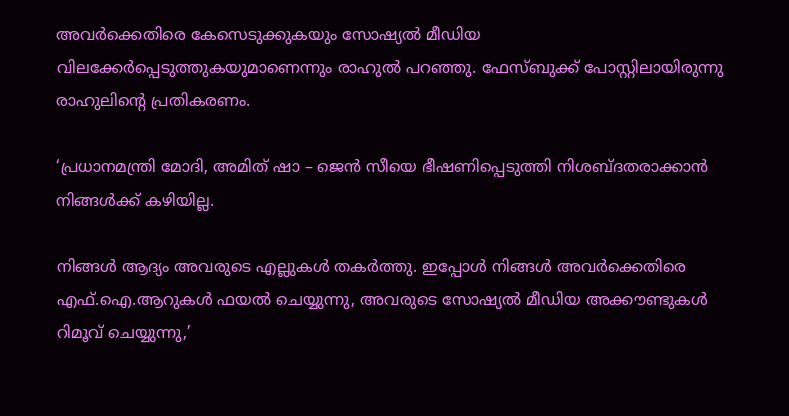അവര്‍ക്കെതിരെ കേസെടുക്കുകയും സോഷ്യല്‍ മീഡിയ വിലക്കേര്‍പ്പെടുത്തുകയുമാണെന്നും രാഹുല്‍ പറഞ്ഞു. ഫേസ്ബുക്ക് പോസ്റ്റിലായിരുന്നു രാഹുലിന്റെ പ്രതികരണം.

‘പ്രധാനമന്ത്രി മോദി, അമിത് ഷാ – ജെന്‍ സീയെ ഭീഷണിപ്പെടുത്തി നിശബ്ദതരാക്കാന്‍ നിങ്ങള്‍ക്ക് കഴിയില്ല.

നിങ്ങള്‍ ആദ്യം അവരുടെ എല്ലുകള്‍ തകര്‍ത്തു. ഇപ്പോള്‍ നിങ്ങള്‍ അവര്‍ക്കെതിരെ എഫ്.ഐ.ആറുകള്‍ ഫയല്‍ ചെയ്യുന്നു, അവരുടെ സോഷ്യല്‍ മീഡിയ അക്കൗണ്ടുകള്‍ റിമൂവ് ചെയ്യുന്നു,’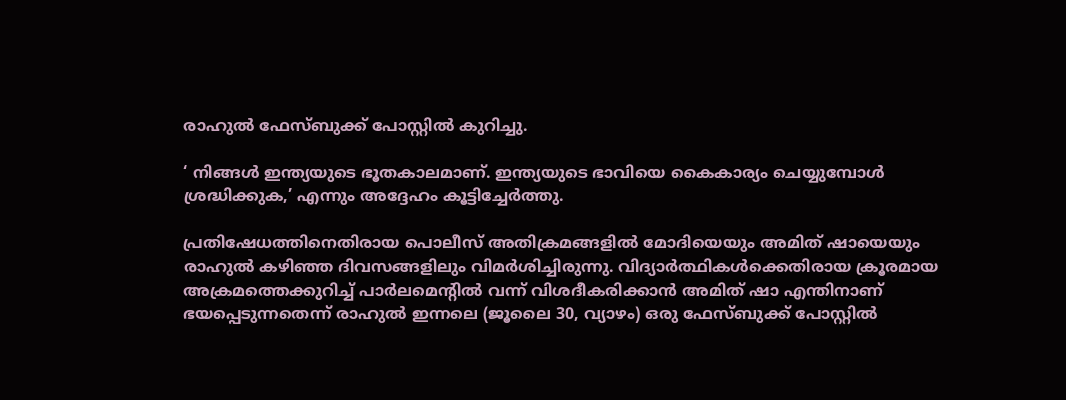രാഹുല്‍ ഫേസ്ബുക്ക് പോസ്റ്റില്‍ കുറിച്ചു.

‘ നിങ്ങള്‍ ഇന്ത്യയുടെ ഭൂതകാലമാണ്. ഇന്ത്യയുടെ ഭാവിയെ കൈകാര്യം ചെയ്യുമ്പോള്‍ ശ്രദ്ധിക്കുക,’ എന്നും അദ്ദേഹം കൂട്ടിച്ചേര്‍ത്തു.

പ്രതിഷേധത്തിനെതിരായ പൊലീസ് അതിക്രമങ്ങളില്‍ മോദിയെയും അമിത് ഷായെയും രാഹുല്‍ കഴിഞ്ഞ ദിവസങ്ങളിലും വിമര്‍ശിച്ചിരുന്നു. വിദ്യാര്‍ത്ഥികള്‍ക്കെതിരായ ക്രൂരമായ അക്രമത്തെക്കുറിച്ച് പാര്‍ലമെന്റില്‍ വന്ന് വിശദീകരിക്കാന്‍ അമിത് ഷാ എന്തിനാണ് ഭയപ്പെടുന്നതെന്ന് രാഹുല്‍ ഇന്നലെ (ജൂലൈ 30, വ്യാഴം) ഒരു ഫേസ്ബുക്ക് പോസ്റ്റില്‍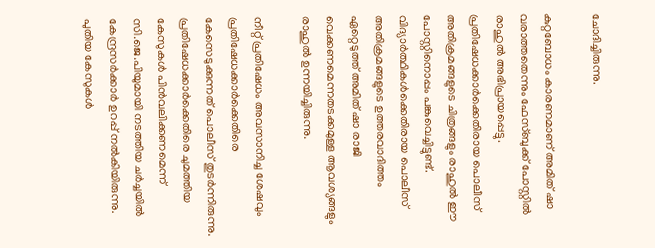ചോദിച്ചിരുന്നു.

കുറ്റബോധം കാരണമാണ് അമിത് ഷാ വരാത്തതെന്നും ഫേസ്ബുക്ക് പോസ്റ്റില്‍ രാഹുല്‍ അഭിപ്രായപ്പെട്ടു. പ്രതിഷേധക്കാര്‍ക്കെതിരായ പൊലീസ് അതിക്രമങ്ങളുടെ ചിത്രങ്ങളും രാഹുല്‍ ഈ പോസ്റ്റിനൊപ്പം പങ്കുവെച്ചിട്ടുണ്ട്. വിദ്യാര്‍ത്ഥികള്‍ക്കെതിരായ പൊലീസ് അതിക്രമങ്ങളുടെ ഉത്തരവാദിത്തം ഏറ്റെടുത്ത് അമിത് ഷാ രാജി വെക്കണമെന്നതടക്കമുള്ള ആവശ്യങ്ങളും രാഹുല്‍ ഉന്നയിച്ചിരുന്നു.

നീറ്റ് പ്രതിഷേധം അവസാനിച്ച ശേഷവും പ്രതിഷേധക്കാര്‍ക്കെതിരെ കേസെടുക്കുന്നത് പൊലീസ് തുടര്‍ന്നിരുന്നു. പ്രതിഷേധക്കാര്‍ക്കെതിരെ ചുമത്തിയ കേസുകള്‍ പിന്‍വലിക്കണമെന്ന് സി.ജെ.പിയുമായി നടത്തിയ ചര്‍ച്ചയില്‍ കേന്ദ്രസര്‍ക്കാര്‍ ഉറപ്പ് നല്‍കിയിരുന്നു. പുതിയ കേസുകള്‍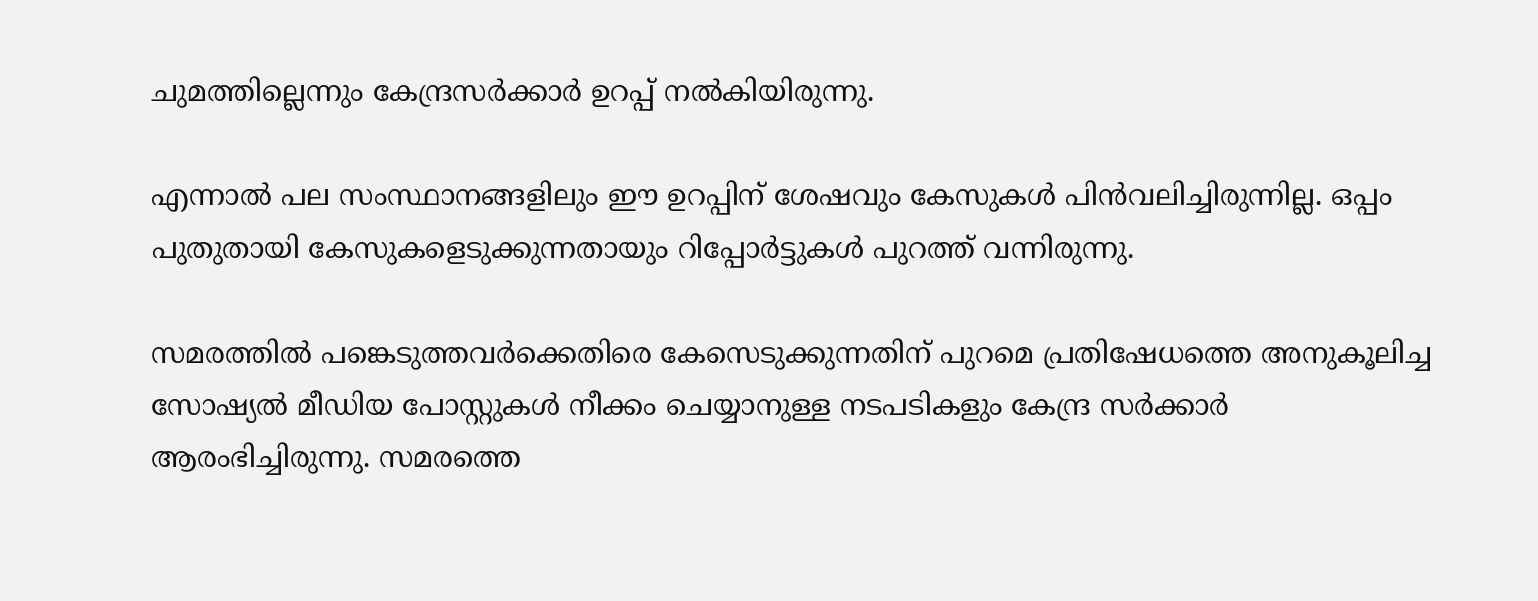ചുമത്തില്ലെന്നും കേന്ദ്രസര്‍ക്കാര്‍ ഉറപ്പ് നല്‍കിയിരുന്നു.

എന്നാല്‍ പല സംസ്ഥാനങ്ങളിലും ഈ ഉറപ്പിന് ശേഷവും കേസുകള്‍ പിന്‍വലിച്ചിരുന്നില്ല. ഒപ്പം പുതുതായി കേസുകളെടുക്കുന്നതായും റിപ്പോര്‍ട്ടുകള്‍ പുറത്ത് വന്നിരുന്നു.

സമരത്തില്‍ പങ്കെടുത്തവര്‍ക്കെതിരെ കേസെടുക്കുന്നതിന് പുറമെ പ്രതിഷേധത്തെ അനുകൂലിച്ച സോഷ്യല്‍ മീഡിയ പോസ്റ്റുകള്‍ നീക്കം ചെയ്യാനുള്ള നടപടികളും കേന്ദ്ര സര്‍ക്കാര്‍ ആരംഭിച്ചിരുന്നു. സമരത്തെ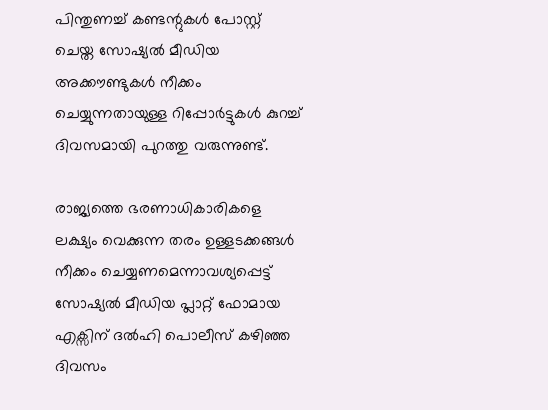പിന്തുണച്ച് കണ്ടന്റുകള്‍ പോസ്റ്റ് ചെയ്ത സോഷ്യല്‍ മീഡിയ അക്കൗണ്ടുകള്‍ നീക്കം ചെയ്യുന്നതായുള്ള റിപ്പോര്‍ട്ടുകള്‍ കുറച്ച് ദിവസമായി പുറത്തു വരുന്നുണ്ട്.

രാജ്യത്തെ ഭരണാധികാരികളെ ലക്ഷ്യം വെക്കുന്ന തരം ഉള്ളടക്കങ്ങള്‍ നീക്കം ചെയ്യണമെന്നാവശ്യപ്പെട്ട് സോഷ്യല്‍ മീഡിയ പ്ലാറ്റ് ഫോമായ എക്സിന് ദല്‍ഹി പൊലീസ് കഴിഞ്ഞ ദിവസം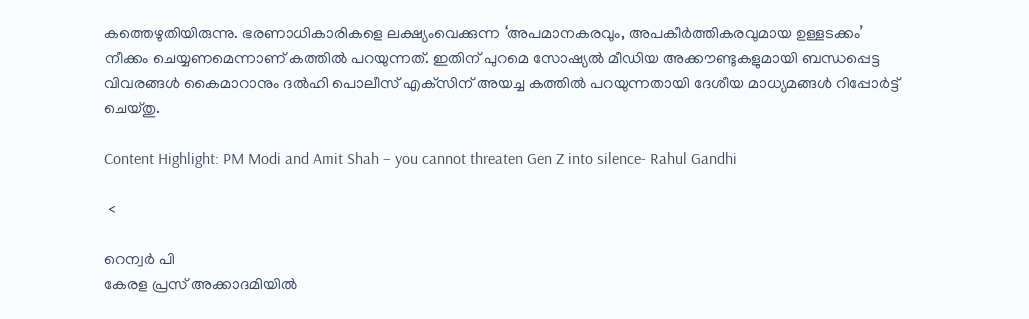കത്തെഴുതിയിരുന്നു. ഭരണാധികാരികളെ ലക്ഷ്യംവെക്കുന്ന ‘അപമാനകരവും, അപകീര്‍ത്തികരവുമായ ഉള്ളടക്കം’ നീക്കം ചെയ്യണമെന്നാണ് കത്തില്‍ പറയുന്നത്. ഇതിന് പുറമെ സോഷ്യല്‍ മീഡിയ അക്കൗണ്ടുകളുമായി ബന്ധപ്പെട്ട വിവരങ്ങള്‍ കൈമാറാനും ദല്‍ഹി പൊലീസ് എക്‌സിന് അയച്ച കത്തില്‍ പറയുന്നതായി ദേശീയ മാധ്യമങ്ങള്‍ റിപ്പോര്‍ട്ട് ചെയ്തു.

Content Highlight: PM Modi and Amit Shah – you cannot threaten Gen Z into silence- Rahul Gandhi

 <

റെന്വര്‍ പി
കേരള പ്രസ് അക്കാദമിയില്‍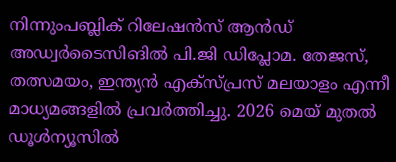നിന്നുംപബ്ലിക് റിലേഷന്‍സ് ആന്‍ഡ് അഡ്വര്‍ടൈസിങില്‍ പി.ജി ഡിപ്ലോമ. തേജസ്, തത്സമയം, ഇന്ത്യന്‍ എക്‌സ്പ്രസ് മലയാളം എന്നീ മാധ്യമങ്ങളില്‍ പ്രവര്‍ത്തിച്ചു. 2026 മെയ് മുതല്‍ ഡൂള്‍ന്യൂസില്‍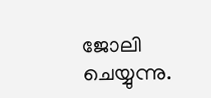ജോലി ചെയ്യുന്നു.